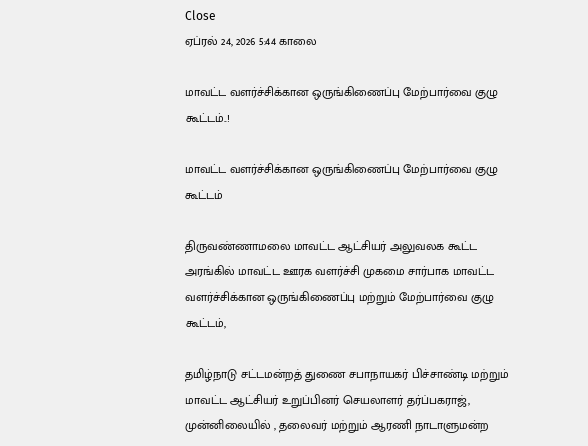Close
ஏப்ரல் 24, 2026 5:44 காலை

மாவட்ட வளர்ச்சிக்கான ஒருங்கிணைப்பு மேற்பார்வை குழு கூட்டம்..!

மாவட்ட வளர்ச்சிக்கான ஒருங்கிணைப்பு மேற்பார்வை குழு கூட்டம்

திருவண்ணாமலை மாவட்ட ஆட்சியர் அலுவலக கூட்ட அரங்கில் மாவட்ட ஊரக வளர்ச்சி முகமை சார்பாக மாவட்ட வளர்ச்சிக்கான ஒருங்கிணைப்பு மற்றும் மேற்பார்வை குழு கூட்டம்,

தமிழ்நாடு சட்டமன்றத் துணை சபாநாயகர் பிச்சாண்டி மற்றும் மாவட்ட ஆட்சியர் உறுப்பினர் செயலாளர் தர்ப்பகராஜ், முன்னிலையில் , தலைவர் மற்றும் ஆரணி நாடாளுமன்ற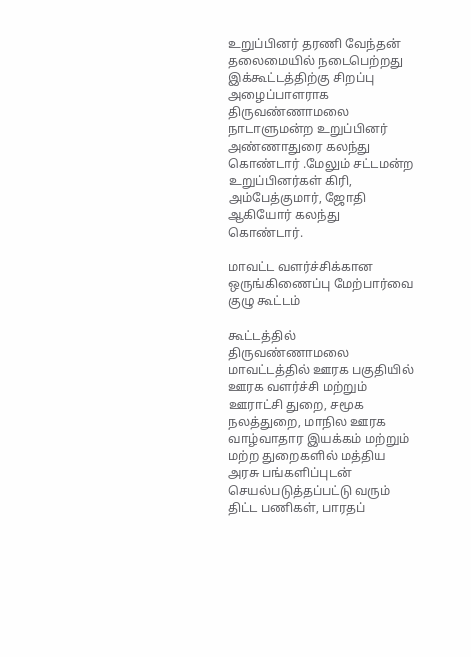உறுப்பினர் தரணி வேந்தன் தலைமையில் நடைபெற்றது இக்கூட்டத்திற்கு சிறப்பு அழைப்பாளராக திருவண்ணாமலை நாடாளுமன்ற உறுப்பினர் அண்ணாதுரை கலந்து கொண்டார் .மேலும் சட்டமன்ற உறுப்பினர்கள் கிரி, அம்பேத்குமார், ஜோதி ஆகியோர் கலந்து கொண்டார்.

மாவட்ட வளர்ச்சிக்கான ஒருங்கிணைப்பு மேற்பார்வை குழு கூட்டம்

கூட்டத்தில் திருவண்ணாமலை மாவட்டத்தில் ஊரக பகுதியில் ஊரக வளர்ச்சி மற்றும் ஊராட்சி துறை, சமூக நலத்துறை, மாநில ஊரக வாழ்வாதார இயக்கம் மற்றும் மற்ற துறைகளில் மத்திய அரசு பங்களிப்புடன் செயல்படுத்தப்பட்டு வரும் திட்ட பணிகள், பாரதப்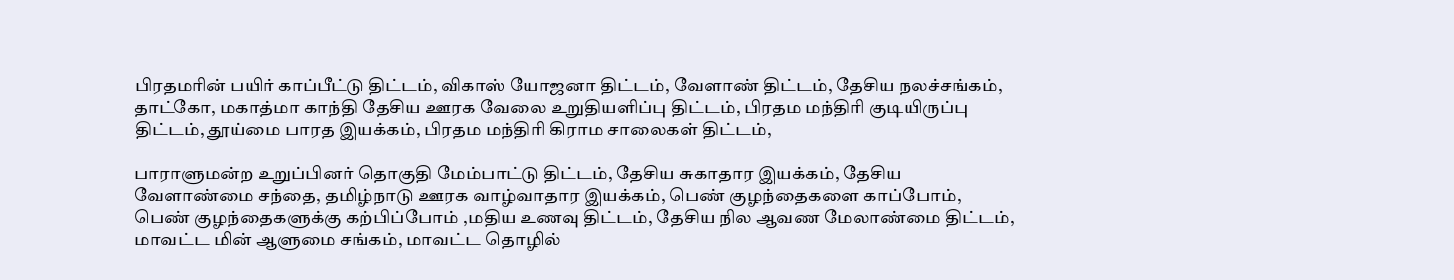பிரதமரின் பயிர் காப்பீட்டு திட்டம், விகாஸ் யோஜனா திட்டம், வேளாண் திட்டம், தேசிய நலச்சங்கம், தாட்கோ, மகாத்மா காந்தி தேசிய ஊரக வேலை உறுதியளிப்பு திட்டம், பிரதம மந்திரி குடியிருப்பு திட்டம், தூய்மை பாரத இயக்கம், பிரதம மந்திரி கிராம சாலைகள் திட்டம்,

பாராளுமன்ற உறுப்பினர் தொகுதி மேம்பாட்டு திட்டம், தேசிய சுகாதார இயக்கம், தேசிய வேளாண்மை சந்தை, தமிழ்நாடு ஊரக வாழ்வாதார இயக்கம், பெண் குழந்தைகளை காப்போம், பெண் குழந்தைகளுக்கு கற்பிப்போம் ,மதிய உணவு திட்டம், தேசிய நில ஆவண மேலாண்மை திட்டம், மாவட்ட மின் ஆளுமை சங்கம், மாவட்ட தொழில்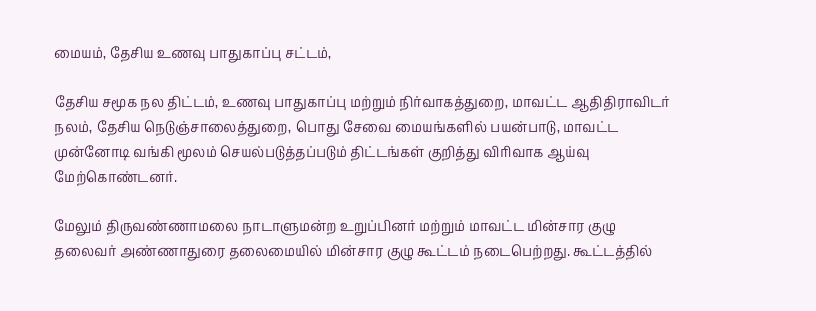மையம், தேசிய உணவு பாதுகாப்பு சட்டம்,

தேசிய சமூக நல திட்டம், உணவு பாதுகாப்பு மற்றும் நிர்வாகத்துறை, மாவட்ட ஆதிதிராவிடர் நலம், தேசிய நெடுஞ்சாலைத்துறை, பொது சேவை மையங்களில் பயன்பாடு, மாவட்ட முன்னோடி வங்கி மூலம் செயல்படுத்தப்படும் திட்டங்கள் குறித்து விரிவாக ஆய்வு மேற்கொண்டனர்.

மேலும் திருவண்ணாமலை நாடாளுமன்ற உறுப்பினர் மற்றும் மாவட்ட மின்சார குழு தலைவர் அண்ணாதுரை தலைமையில் மின்சார குழு கூட்டம் நடைபெற்றது. கூட்டத்தில்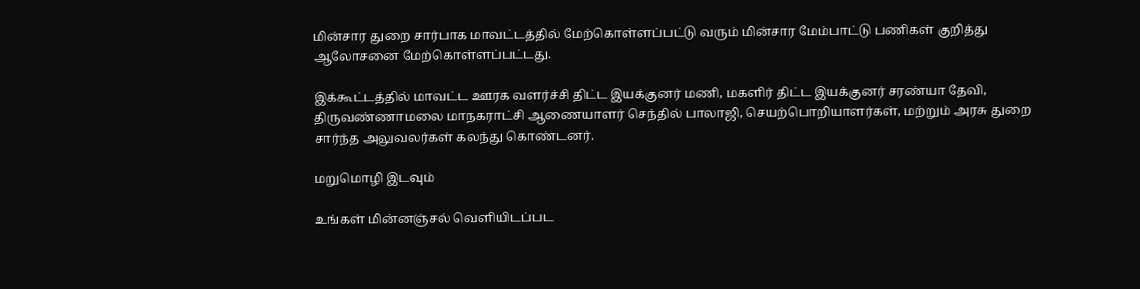மின்சார துறை சார்பாக மாவட்டத்தில் மேற்கொள்ளப்பட்டு வரும் மின்சார மேம்பாட்டு பணிகள் குறித்து ஆலோசனை மேற்கொள்ளப்பட்டது.

இக்கூட்டத்தில் மாவட்ட ஊரக வளர்ச்சி திட்ட இயக்குனர் மணி, மகளிர் திட்ட இயக்குனர் சரண்யா தேவி, திருவண்ணாமலை மாநகராட்சி ஆணையாளர் செந்தில் பாலாஜி, செயற்பொறியாளர்கள், மற்றும் அரசு துறை சார்ந்த அலுவலர்கள் கலந்து கொண்டனர்.

மறுமொழி இடவும்

உங்கள் மின்னஞ்சல் வெளியிடப்பட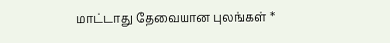மாட்டாது தேவையான புலங்கள் *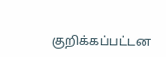குறிக்கப்பட்டன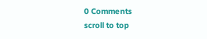0 Comments
scroll to top